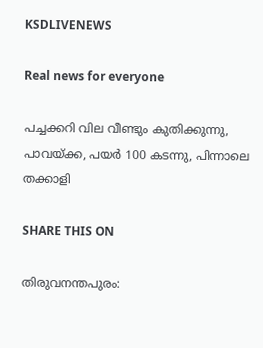KSDLIVENEWS

Real news for everyone

പച്ചക്കറി വില വീണ്ടും കുതിക്കുന്നു, പാവയ്ക്ക, പയര്‍ 100 കടന്നു, പിന്നാലെ തക്കാളി

SHARE THIS ON

തിരുവനന്തപുരം: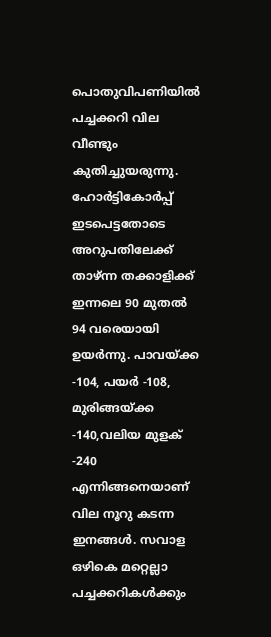പൊതുവിപണിയിൽ പച്ചക്കറി വില വീണ്ടും കുതിച്ചുയരുന്നു. ഹോർട്ടികോർപ്പ് ഇടപെട്ടതോടെ അറുപതിലേക്ക് താഴ്ന്ന തക്കാളിക്ക് ഇന്നലെ 90 മുതൽ 94 വരെയായി ഉയർന്നു. പാവയ്‌ക്ക -104, പയർ -108, മുരിങ്ങയ്ക്ക -140,വലിയ മുളക് -240 എന്നിങ്ങനെയാണ് വില നൂറു കടന്ന ഇനങ്ങൾ. സവാള ഒഴികെ മറ്റെല്ലാ പച്ചക്കറികൾക്കും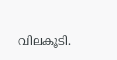വിലകൂടി.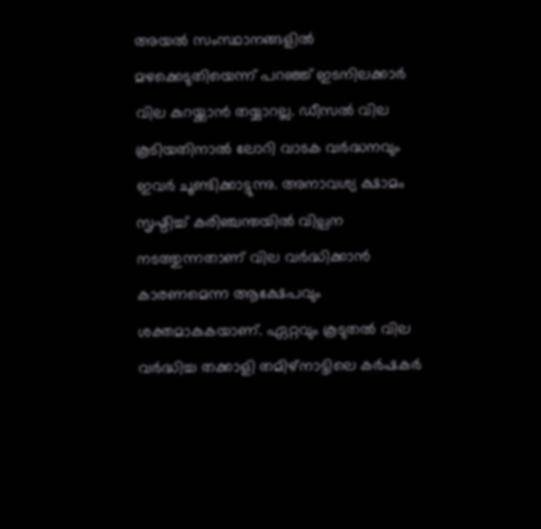അയൽ സംസ്ഥാനങ്ങളിൽ മഴക്കെടുതിയെന്ന് പറഞ്ഞ് ഇടനിലക്കാർ വില കുറയ്ക്കാൻ തയ്യാറല്ല. ഡീസൽ വില കൂടിയതിനാൽ ലോറി വാടക വർദ്ധനവും ഇവർ ചൂണ്ടിക്കാട്ടുന്നു. അനാവശ്യ ക്ഷാമം സൃഷ്ടിച്ച് കരിഞ്ചന്തയിൽ വില്പന നടത്തുന്നതാണ് വില വർദ്ധിക്കാൻ കാരണമെന്ന ആക്ഷേപവും ശക്തമാകുകയാണ്. ഏറ്റവും കൂടുതൽ വില വർദ്ധിച്ച തക്കാളി തമിഴ്‍നാട്ടിലെ കർഷകർ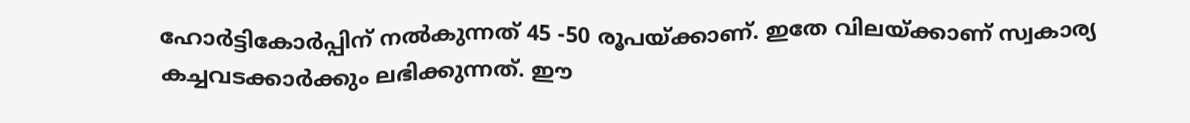ഹോർട്ടികോർപ്പിന് നൽകുന്നത് 45 -50 രൂപയ്ക്കാണ്. ഇതേ വിലയ്ക്കാണ് സ്വകാര്യ കച്ചവടക്കാർക്കും ലഭിക്കുന്നത്. ഈ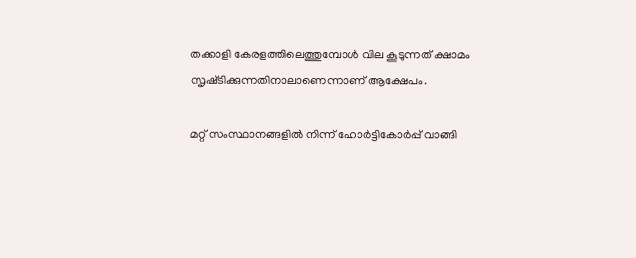തക്കാളി കേരളത്തിലെത്തുമ്പോൾ വില കൂടുന്നത് ക്ഷാമം സൃഷ്‌ടിക്കുന്നതിനാലാണെന്നാണ് ആക്ഷേപം.

മറ്റ് സംസ്ഥാനങ്ങളിൽ നിന്ന് ഹോർട്ടികോർപ്പ് വാങ്ങി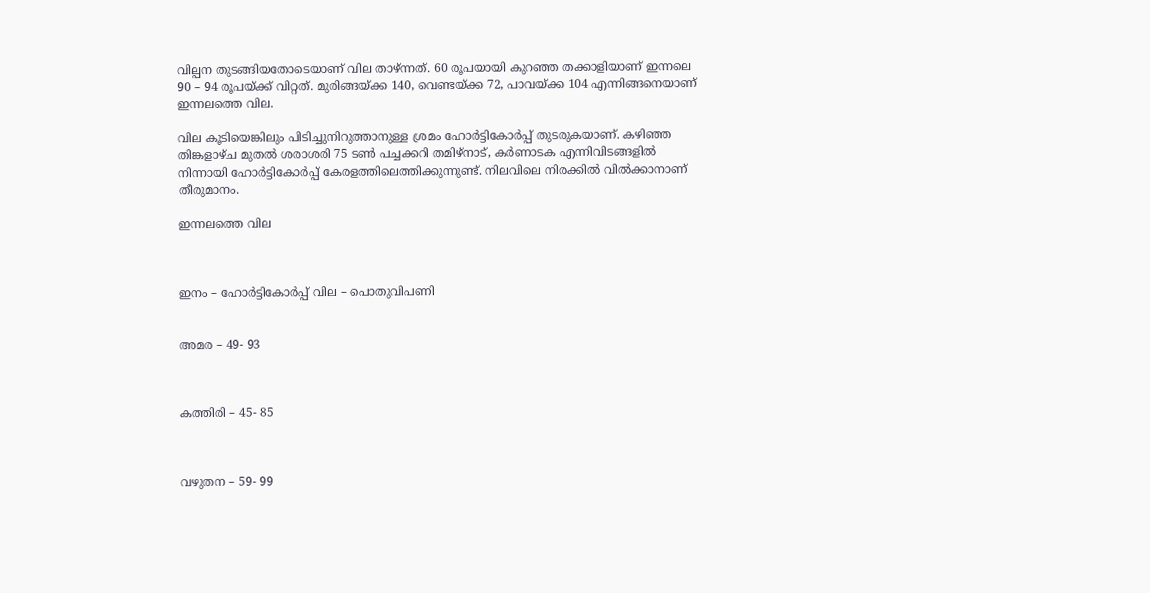വില്പന തുടങ്ങിയതോടെയാണ് വില താഴ്ന്നത്. 60 രൂപയായി കുറ‍ഞ്ഞ തക്കാളിയാണ് ഇന്നലെ 90 – 94 രൂപയ്ക്ക് വിറ്റത്. മുരിങ്ങയ്ക്ക 140, വെണ്ടയ്ക്ക 72, പാവയ്ക്ക 104 എന്നിങ്ങനെയാണ് ഇന്നലത്തെ വില.

വില കൂടിയെങ്കിലും പിടിച്ചുനിറുത്താനുള്ള ശ്രമം ഹോർട്ടികോർപ്പ് തുടരുകയാണ്. കഴിഞ്ഞ തിങ്കളാഴ്ച മുതൽ ശരാശരി 75 ടൺ പച്ചക്കറി തമിഴ്നാട്, കർണാടക എന്നിവിടങ്ങളിൽ നിന്നായി ഹോർട്ടികോർപ്പ് കേരളത്തിലെത്തിക്കുന്നുണ്ട്. നിലവിലെ നിരക്കിൽ വിൽക്കാനാണ് തീരുമാനം.

ഇന്നലത്തെ വില



ഇനം – ഹോർട്ടികോർപ്പ് വില – പൊതുവിപണി


അമര – 49- 93



കത്തിരി – 45- 85



വഴുതന – 59- 99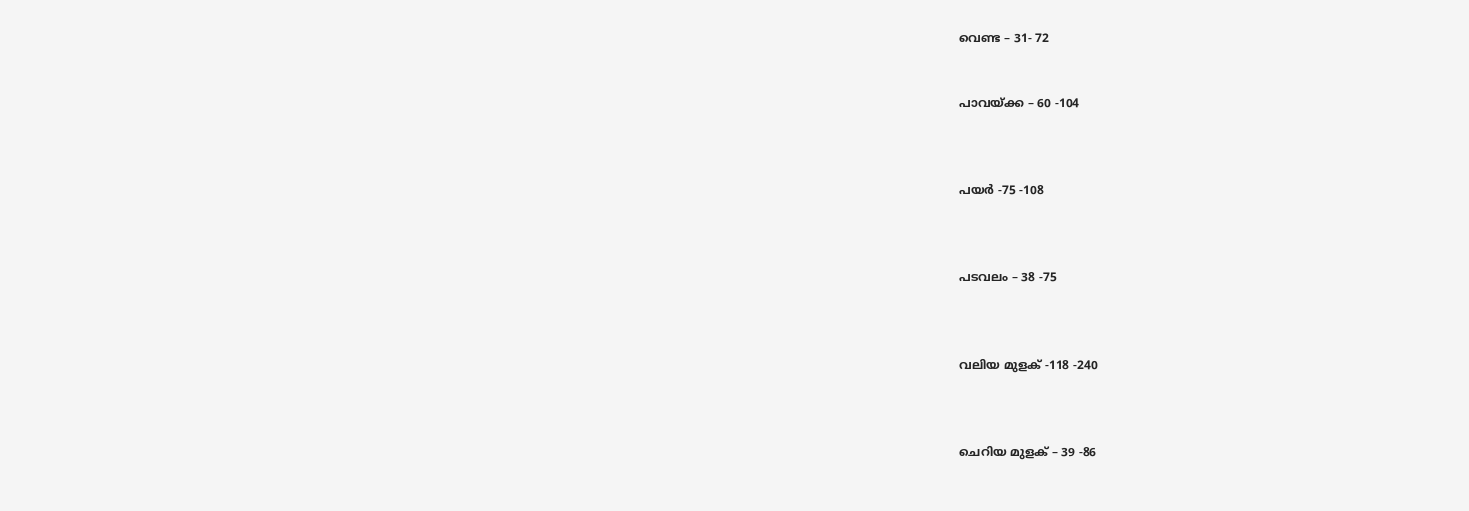വെണ്ട – 31- 72


പാവയ്ക്ക – 60 -104



പയർ -75 -108



പടവലം – 38 -75



വലിയ മുളക് -118 -240



ചെറിയ മുളക് – 39 -86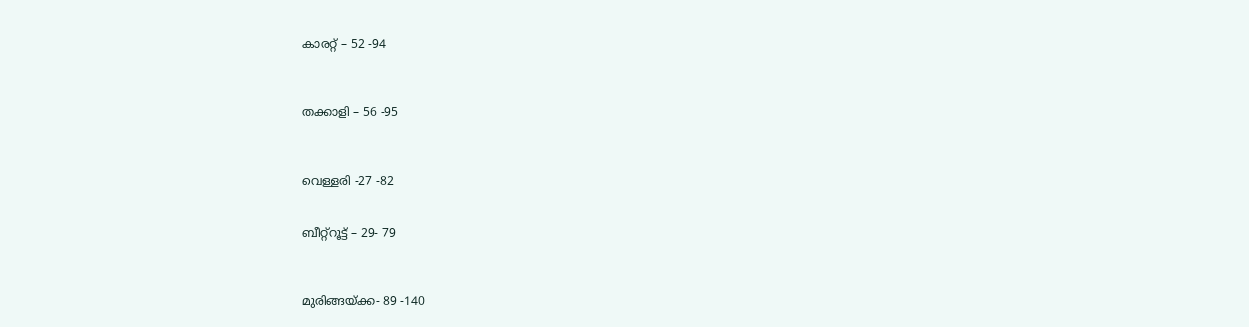കാരറ്റ് – 52 -94



തക്കാളി – 56 -95



വെള്ളരി -27 -82


ബീറ്റ്റൂട്ട് – 29- 79



മുരിങ്ങയ്ക്ക- 89 -140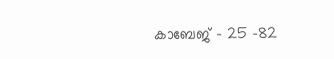കാബേജ് – 25 -82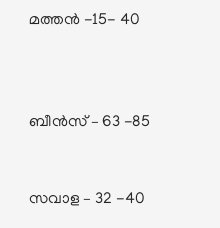മത്തൻ -15- 40



ബീൻസ് – 63 -85


സവാള – 32 -40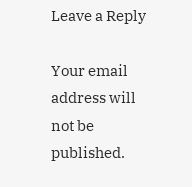Leave a Reply

Your email address will not be published.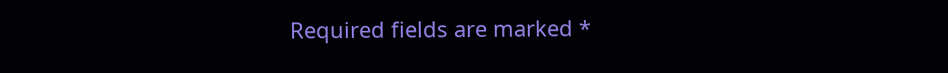Required fields are marked *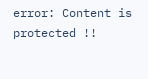error: Content is protected !!